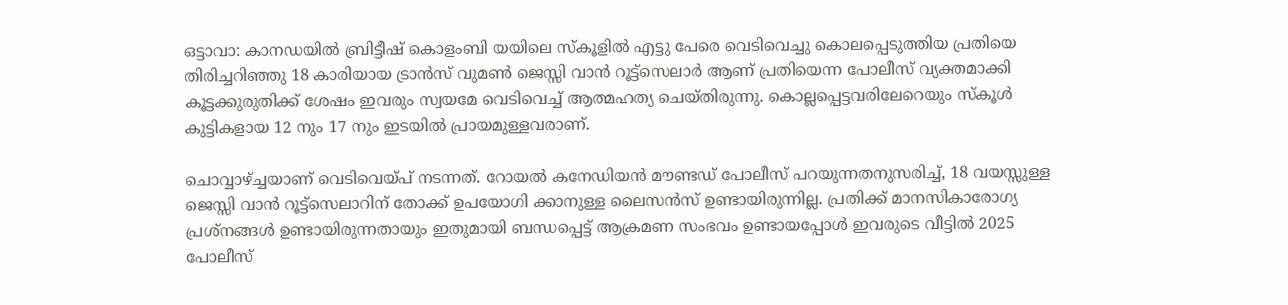ഒട്ടാവാ: കാനഡയിൽ ബ്രിട്ടീഷ് കൊളംബി യയിലെ സ്കൂളിൽ എട്ടു പേരെ വെടിവെച്ചു കൊലപ്പെടുത്തിയ പ്രതിയെ തിരിച്ചറിഞ്ഞു 18 കാരിയായ ട്രാൻസ് വുമൺ ജെസ്സി വാൻ റൂട്ട്സെലാർ ആണ് പ്രതിയെന്ന പോലീസ് വ്യക്തമാക്കി കൂട്ടക്കുരുതിക്ക് ശേഷം ഇവരും സ്വയമേ വെടിവെച്ച് ആത്മഹത്യ ചെയ്തിരുന്നു. കൊല്ലപ്പെട്ടവരിലേറെയും സ്കൂൾ കുട്ടികളായ 12 നും 17 നും ഇടയിൽ പ്രായമുള്ളവരാണ്.

ചൊവ്വാഴ്ച്ചയാണ് വെടിവെയ്പ് നടന്നത്. റോയൽ കനേഡിയൻ മൗണ്ടഡ് പോലീസ് പറയുന്നതനുസരിച്ച്, 18 വയസ്സുള്ള ജെസ്സി വാൻ റൂട്ട്സെലാറിന് തോക്ക് ഉപയോഗി ക്കാനുള്ള ലൈസൻസ് ഉണ്ടായിരുന്നില്ല. പ്രതിക്ക് മാനസികാരോഗ്യ പ്രശ്നങ്ങൾ ഉണ്ടായിരുന്നതായും ഇതുമായി ബന്ധപ്പെട്ട് ആക്രമണ സംഭവം ഉണ്ടായപ്പോൾ ഇവരുടെ വീട്ടിൽ 2025 പോലീസ്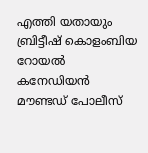എത്തി യതായും ബ്രിട്ടീഷ് കൊളംബിയ റോയൽ കനേഡിയൻ മൗണ്ടഡ് പോലീസ്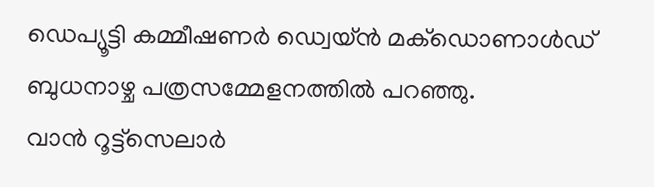ഡെപ്യൂട്ടി കമ്മീഷണർ ഡ്വെയ്ൻ മക്ഡൊണാൾഡ് ബുധനാഴ്ച പത്രസമ്മേളനത്തിൽ പറഞ്ഞു.
വാൻ റൂട്ട്സെലാർ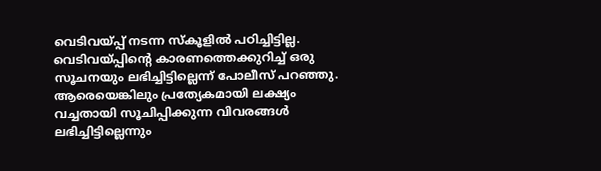വെടിവയ്പ്പ് നടന്ന സ്കൂളിൽ പഠിച്ചിട്ടില്ല. വെടിവയ്പ്പിന്റെ കാരണത്തെക്കുറിച്ച് ഒരു സൂചനയും ലഭിച്ചിട്ടില്ലെന്ന് പോലീസ് പറഞ്ഞു.
ആരെയെങ്കിലും പ്രത്യേകമായി ലക്ഷ്യം വച്ചതായി സൂചിപ്പിക്കുന്ന വിവരങ്ങൾ ലഭിച്ചിട്ടില്ലെന്നും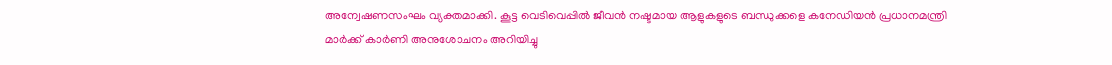അന്വേഷണസംഘം വ്യക്തമാക്കി. കൂട്ട വെടിവെപ്പിൽ ജീവൻ നഷ്ടമായ ആളുകളുടെ ബന്ധുക്കളെ കനേഡിയൻ പ്രധാനമന്ത്രി മാർക്ക് കാർണി അനുശോചനം അറിയിച്ചു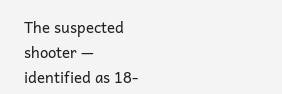The suspected shooter — identified as 18-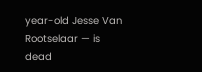year-old Jesse Van Rootselaar — is dead